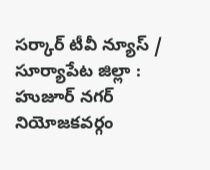సర్కార్ టీవీ న్యూస్ / సూర్యాపేట జిల్లా : హుజూర్ నగర్ నియోజకవర్గం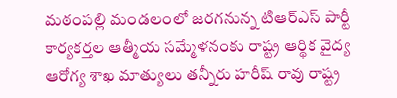మఠంపల్లి మండలంలో జరగనున్న టిఆర్ఎస్ పార్టీ కార్యకర్తల ఆత్మీయ సమ్మేళనంకు రాష్ట్ర ఆర్థిక వైద్య ఆరోగ్య శాఖ మాత్యులు తన్నీరు హరీష్ రావు రాష్ట్ర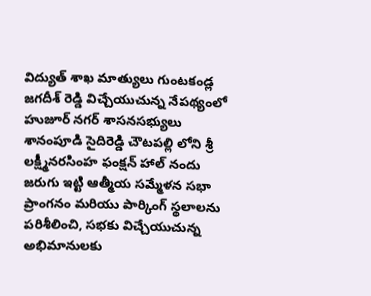విద్యుత్ శాఖ మాత్యులు గుంటకండ్ల జగదీశ్ రెడ్డి విచ్చేయుచున్న నేపథ్యంలో హుజూర్ నగర్ శాసనసభ్యులు శానంపూడి సైదిరెడ్డి చౌటపల్లి లోని శ్రీ లక్ష్మీనరసింహ ఫంక్షన్ హాల్ నందు జరుగు ఇట్టి ఆత్మీయ సమ్మేళన సభా ప్రాంగనం మరియు పార్కింగ్ స్థలాలను పరిశీలించి, సభకు విచ్చేయుచున్న అభిమానులకు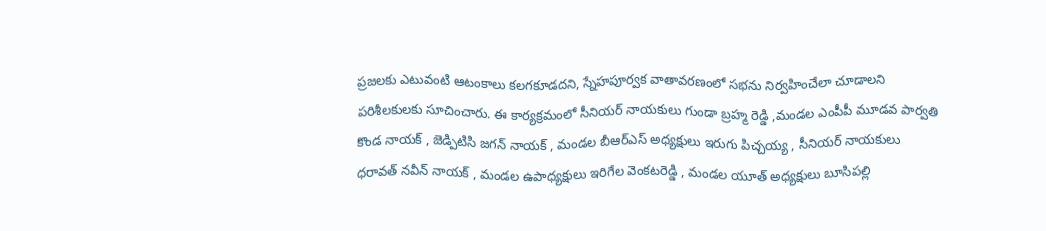ప్రజలకు ఎటువంటి ఆటంకాలు కలగకూడదని, స్నేహపూర్వక వాతావరణంలో సభను నిర్వహించేలా చూడాలని పరిశీలకులకు సూచించారు. ఈ కార్యక్రమంలో సీనియర్ నాయకులు గుండా బ్రహ్మ రెడ్డి ,మండల ఎంపీపీ మూడవ పార్వతి కొండ నాయక్ , జెడ్పిటిసి జగన్ నాయక్ , మండల బీఆర్ఎస్ అధ్యక్షులు ఇరుగు పిచ్చయ్య , సీనియర్ నాయకులు ధరావత్ నవీన్ నాయక్ , మండల ఉపాధ్యక్షులు ఇరిగేల వెంకటరెడ్డి , మండల యూత్ అధ్యక్షులు బూసిపల్లి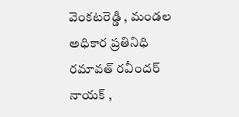వెంకటరెడ్డి , మండల అధికార ప్రతినిధి రమావత్ రవీందర్ నాయక్ ,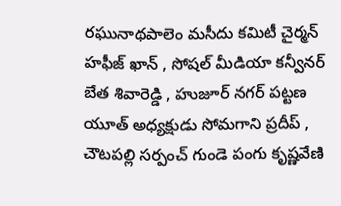రఘునాథపాలెం మసీదు కమిటీ చైర్మన్ హఫీజ్ ఖాన్ , సోషల్ మీడియా కన్వీనర్ బేత శివారెడ్డి , హుజూర్ నగర్ పట్టణ యూత్ అధ్యక్షుడు సోమగాని ప్రదీప్ , చౌటపల్లి సర్పంచ్ గుండె పంగు కృష్ణవేణి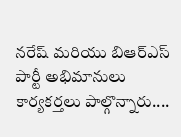నరేష్ మరియు బిఆర్ఎస్ పార్టీ అభిమానులు కార్యకర్తలు పాల్గొన్నారు....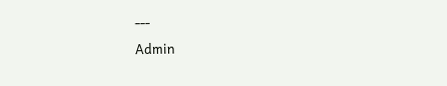---
Admin